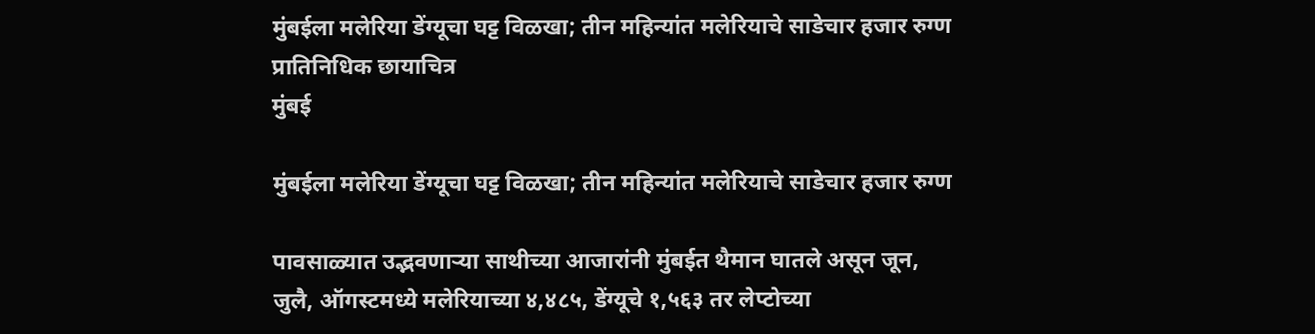मुंबईला मलेरिया डेंग्यूचा घट्ट विळखा; तीन महिन्यांत मलेरियाचे साडेचार हजार रुग्ण प्रातिनिधिक छायाचित्र
मुंबई

मुंबईला मलेरिया डेंग्यूचा घट्ट विळखा; तीन महिन्यांत मलेरियाचे साडेचार हजार रुग्ण

पावसाळ्यात उद्भवणाऱ्या साथीच्या आजारांनी मुंबईत थैमान घातले असून जून, जुलै, ऑगस्टमध्ये मलेरियाच्या ४,४८५, डेंग्यूचे १,५६३ तर लेप्टोच्या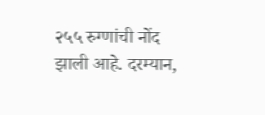२५५ रुग्णांची नोंद झाली आहे. दरम्यान,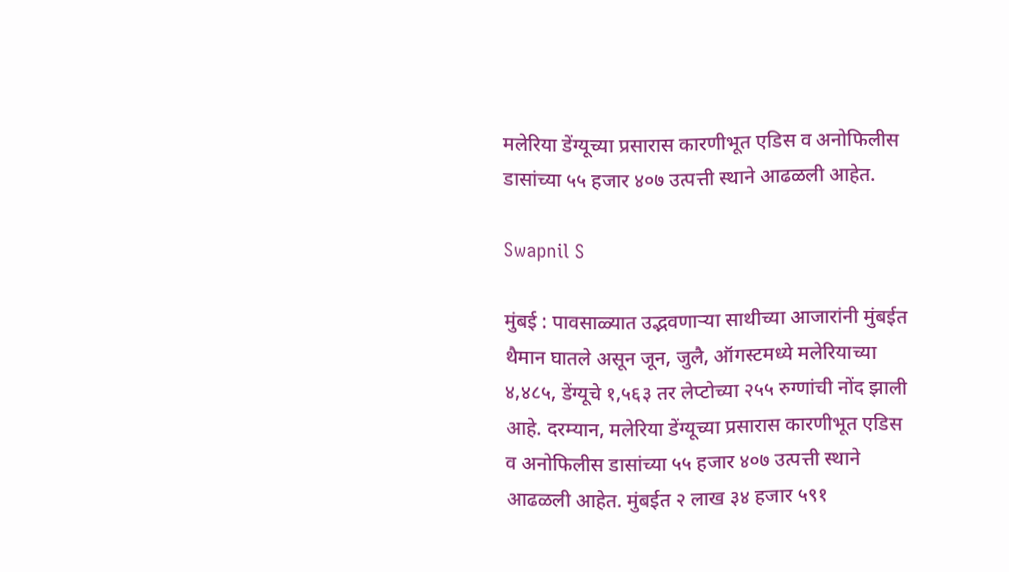मलेरिया डेंग्यूच्या प्रसारास कारणीभूत एडिस व अनोफिलीस डासांच्या ५५ हजार ४०७ उत्पत्ती स्थाने आढळली आहेत.

Swapnil S

मुंबई : पावसाळ्यात उद्भवणाऱ्या साथीच्या आजारांनी मुंबईत थैमान घातले असून जून, जुलै, ऑगस्टमध्ये मलेरियाच्या ४,४८५, डेंग्यूचे १,५६३ तर लेप्टोच्या २५५ रुग्णांची नोंद झाली आहे. दरम्यान, मलेरिया डेंग्यूच्या प्रसारास कारणीभूत एडिस व अनोफिलीस डासांच्या ५५ हजार ४०७ उत्पत्ती स्थाने आढळली आहेत. मुंबईत २ लाख ३४ हजार ५९१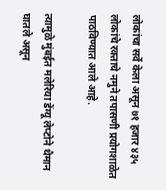लोकांचा सर्वे केला असून ७१ हजार ४३५ लोकांचे रक्ताचे नमुने तपासणी प्रयोगशाळेत पाठविण्यात आले आहे.

त्यामुळे मुंबईत मलेरिया डेंग्यू लेप्टोने थैमान घातले असून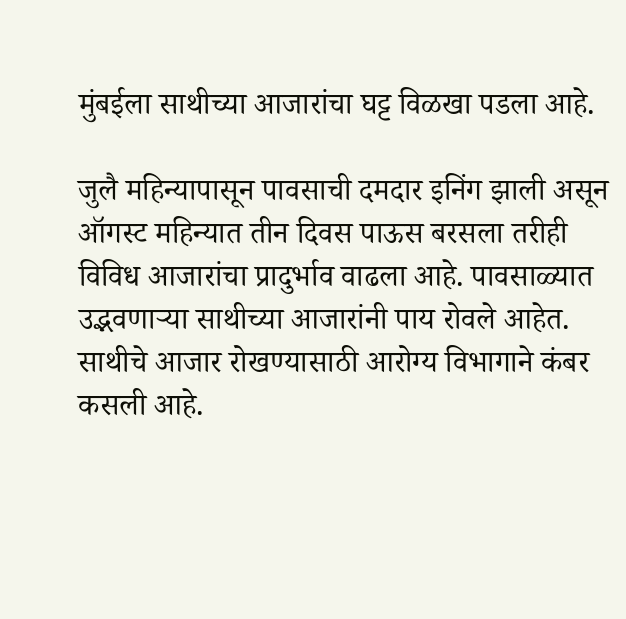मुंबईला साथीच्या आजारांचा घट्ट विळखा पडला आहे.

जुलै महिन्यापासून पावसाची दमदार इनिंग झाली असून ऑगस्ट महिन्यात तीन दिवस पाऊस बरसला तरीही विविध आजारांचा प्रादुर्भाव वाढला आहे. पावसाळ्यात उद्भवणाऱ्या साथीच्या आजारांनी पाय रोवले आहेत. साथीचे आजार रोखण्यासाठी आरोग्य विभागाने कंबर कसली आहे.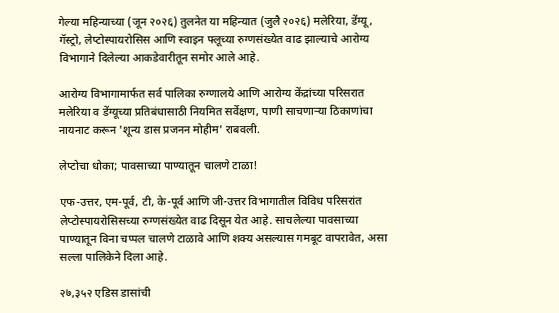गेल्या महिन्याच्या (जून २०२६) तुलनेत या महिन्यात (जुलै २०२६) मलेरिया, डेंग्यू, गॅस्ट्रो, लेप्टोस्पायरोसिस आणि स्वाइन फ्लूच्या रुग्णसंख्येत वाढ झाल्याचे आरोग्य विभागाने दिलेल्या आकडेवारीतून समोर आले आहे.

आरोग्य विभागामार्फत सर्व पालिका रुग्णालये आणि आरोग्य केंद्रांच्या परिसरात मलेरिया व डेंग्यूच्या प्रतिबंधासाठी नियमित सर्वेक्षण, पाणी साचणाऱ्या ठिकाणांचा नायनाट करून 'शून्य डास प्रजनन मोहीम' राबवली.

लेप्टोचा धोका; पावसाच्या पाण्यातून चालणे टाळा!

एफ-उत्तर, एम-पूर्व, टी, के-पूर्व आणि जी-उत्तर विभागातील विविध परिसरांत लेप्टोस्पायरोसिसच्या रुग्णसंख्येत वाढ दिसून येत आहे. साचलेल्या पावसाच्या पाण्यातून विना चप्पल चालणे टाळावे आणि शक्य असल्यास गमबूट वापरावेत, असा सल्ला पालिकेने दिला आहे.

२७,३५२ एडिस डासांची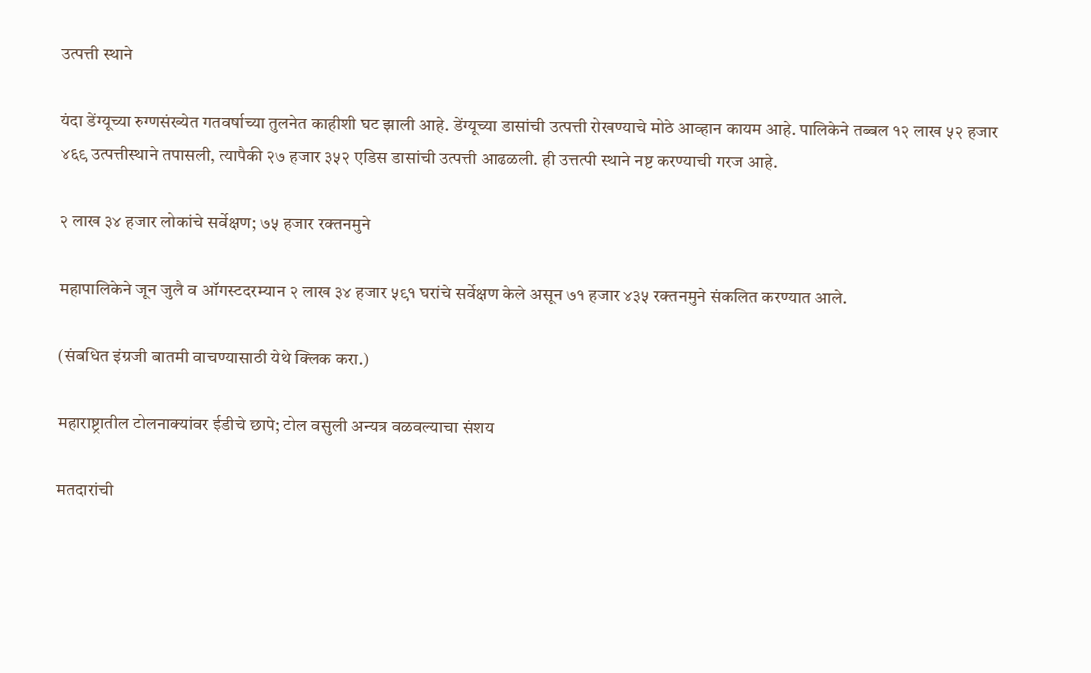उत्पत्ती स्थाने

यंदा डेंग्यूच्या रुग्णसंख्येत गतवर्षाच्या तुलनेत काहीशी घट झाली आहे. डेंग्यूच्या डासांची उत्पत्ती रोखण्याचे मोठे आव्हान कायम आहे. पालिकेने तब्बल १२ लाख ५२ हजार ४६९ उत्पत्तीस्थाने तपासली, त्यापैकी २७ हजार ३५२ एडिस डासांची उत्पत्ती आढळली. ही उत्तत्पी स्थाने नष्ट करण्याची गरज आहे.

२ लाख ३४ हजार लोकांचे सर्वेक्षण; ७५ हजार रक्तनमुने

महापालिकेने जून जुलै व ऑगस्टदरम्यान २ लाख ३४ हजार ५९१ घरांचे सर्वेक्षण केले असून ७१ हजार ४३५ रक्तनमुने संकलित करण्यात आले.

(संबधित इंग्रजी बातमी वाचण्यासाठी येथे क्लिक करा.)

महाराष्ट्रातील टोलनाक्यांवर ईडीचे छापे; टोल वसुली अन्यत्र वळवल्याचा संशय

मतदारांची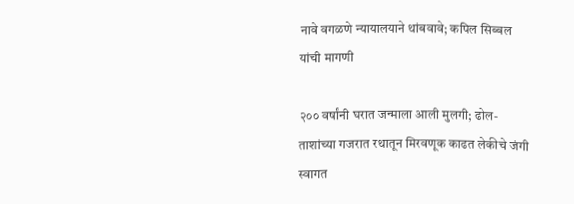नावे वगळणे न्यायालयाने थांबवावे; कपिल सिब्बल यांची मागणी

२०० वर्षांनी घरात जन्माला आली मुलगी; ढोल-ताशांच्या गजरात रथातून मिरवणूक काढत लेकीचे जंगी स्वागत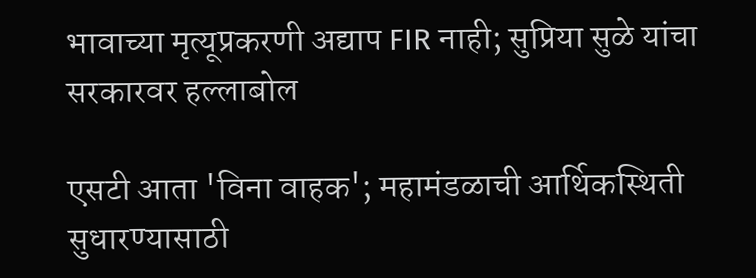भावाच्या मृत्यूप्रकरणी अद्याप FIR नाही; सुप्रिया सुळे यांचा सरकारवर हल्लाबोल

एसटी आता 'विना वाहक'; महामंडळाची आर्थिकस्थिती सुधारण्यासाठी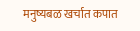मनुष्यबळ खर्चात कपात